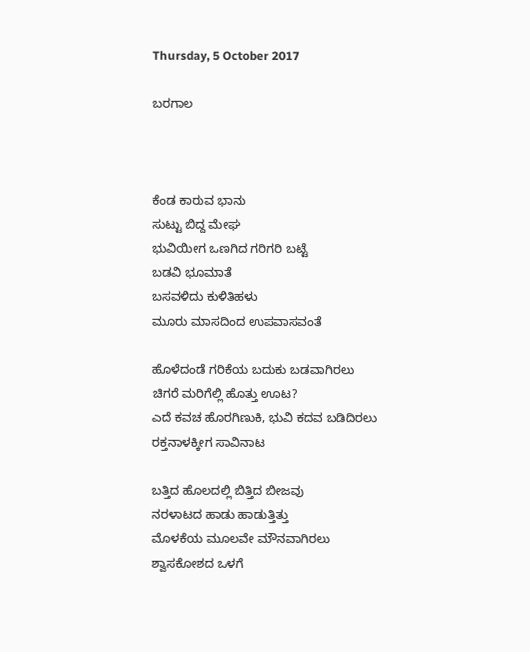Thursday, 5 October 2017

ಬರಗಾಲ



ಕೆಂಡ ಕಾರುವ ಭಾನು
ಸುಟ್ಟು ಬಿದ್ದ ಮೇಘ
ಭುವಿಯೀಗ ಒಣಗಿದ ಗರಿಗರಿ ಬಟ್ಟೆ
ಬಡವಿ ಭೂಮಾತೆ
ಬಸವಳಿದು ಕುಳಿತಿಹಳು
ಮೂರು ಮಾಸದಿಂದ ಉಪವಾಸವಂತೆ

ಹೊಳೆದಂಡೆ ಗರಿಕೆಯ ಬದುಕು ಬಡವಾಗಿರಲು
ಚಿಗರೆ ಮರಿಗೆಲ್ಲಿ ಹೊತ್ತು ಊಟ?
ಎದೆ ಕವಚ ಹೊರಗಿಣುಕಿ, ಭುವಿ ಕದವ ಬಡಿದಿರಲು
ರಕ್ತನಾಳಕ್ಕೀಗ ಸಾವಿನಾಟ

ಬತ್ತಿದ ಹೊಲದಲ್ಲಿ ಬಿತ್ತಿದ ಬೀಜವು
ನರಳಾಟದ ಹಾಡು ಹಾಡುತ್ತಿತ್ತು
ಮೊಳಕೆಯ ಮೂಲವೇ ಮೌನವಾಗಿರಲು
ಶ್ವಾಸಕೋಶದ ಒಳಗೆ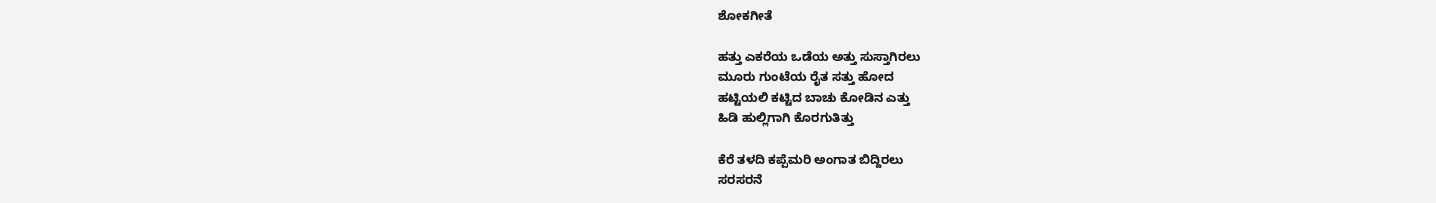ಶೋಕಗೀತೆ

ಹತ್ತು ಎಕರೆಯ ಒಡೆಯ ಅತ್ತು ಸುಸ್ತಾಗಿರಲು
ಮೂರು ಗುಂಟೆಯ ರೈತ ಸತ್ತು ಹೋದ
ಹಟ್ಟಿಯಲಿ ಕಟ್ಟಿದ ಬಾಚು ಕೋಡಿನ ಎತ್ತು
ಹಿಡಿ ಹುಲ್ಲಿಗಾಗಿ ಕೊರಗುತಿತ್ತು

ಕೆರೆ ತಳದಿ ಕಪ್ಪೆಮರಿ ಅಂಗಾತ ಬಿದ್ದಿರಲು
ಸರಸರನೆ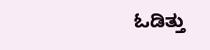ಓಡಿತ್ತು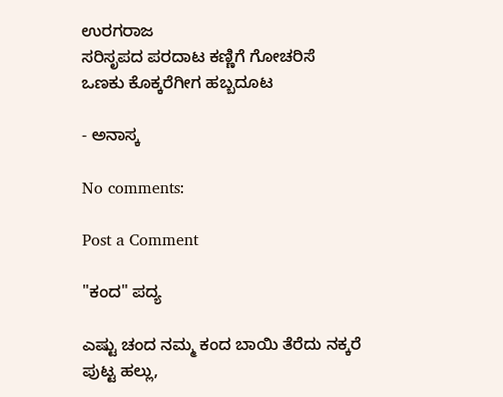ಉರಗರಾಜ
ಸರಿಸೃಪದ ಪರದಾಟ ಕಣ್ಣಿಗೆ ಗೋಚರಿಸೆ
ಒಣಕು ಕೊಕ್ಕರೆಗೀಗ ಹಬ್ಬದೂಟ

- ಅನಾಸ್ಕ

No comments:

Post a Comment

"ಕಂದ" ಪದ್ಯ

ಎಷ್ಟು ಚಂದ ನಮ್ಮ ಕಂದ ಬಾಯಿ ತೆರೆದು ನಕ್ಕರೆ ಪುಟ್ಟ ಹಲ್ಲು,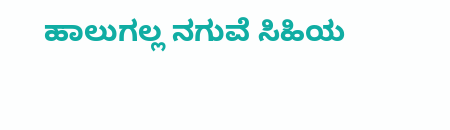ಹಾಲುಗಲ್ಲ ನಗುವೆ ಸಿಹಿಯ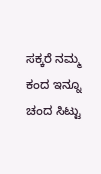ಸಕ್ಕರೆ ನಮ್ಮ ಕಂದ ಇನ್ನೂ ಚಂದ ಸಿಟ್ಟು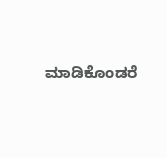ಮಾಡಿಕೊಂಡರೆ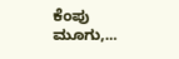ಕೆಂಪು ಮೂಗು,...